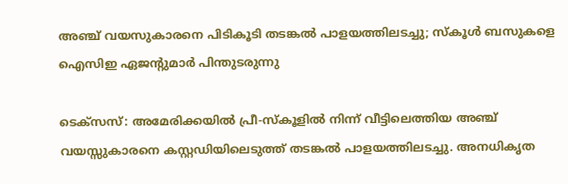അഞ്ച് വയസുകാരനെ പിടികൂടി തടങ്കൽ പാളയത്തിലടച്ചു; സ്കൂൾ ബസുകളെ ഐസിഇ ഏജന്റുമാർ പിന്തുടരുന്നു

ടെക്സസ്: അമേരിക്കയിൽ പ്രീ-സ്കൂളിൽ നിന്ന് വീട്ടിലെത്തിയ അഞ്ച് വയസ്സുകാരനെ കസ്റ്റഡിയിലെടുത്ത് തടങ്കൽ പാളയത്തിലടച്ചു. അനധികൃത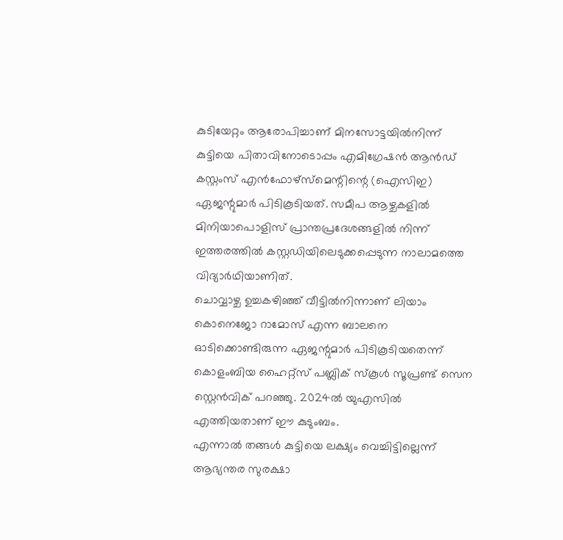കുടിയേറ്റം ആരോപിച്ചാണ് മിനസോട്ടയിൽനിന്ന് കുട്ടിയെ പിതാവിനോടൊപ്പം എമിഗ്രേഷൻ ആൻഡ് കസ്റ്റംസ് എൻഫോഴ്സ്മെന്റിന്റെ (ഐസിഇ) ഏജന്റുമാർ പിടികൂടിയത്. സമീപ ആഴ്ചകളിൽ മിനിയാപൊളിസ് പ്രാന്തപ്രദേശങ്ങളിൽ നിന്ന് ഇത്തരത്തിൽ കസ്റ്റഡിയിലെടുക്കപ്പെടുന്ന നാലാമത്തെ വിദ്യാർഥിയാണിത്.
ചൊവ്വാഴ്ച ഉച്ചകഴിഞ്ഞ് വീട്ടിൽനിന്നാണ് ലിയാം കൊനെജോ റാമോസ് എന്ന ബാലനെ ഓടിക്കൊണ്ടിരുന്ന ഏജന്റുമാർ പിടികൂടിയതെന്ന് കൊളംബിയ ഹൈറ്റ്സ് പബ്ലിക് സ്കൂൾ സൂപ്രണ്ട് സെന സ്റ്റെൻവിക് പറഞ്ഞു. 2024ൽ യുഎസിൽ എത്തിയതാണ് ഈ കുടുംബം.
എന്നാൽ തങ്ങൾ കുട്ടിയെ ലക്ഷ്യം വെച്ചിട്ടില്ലെന്ന് ആഭ്യന്തര സുരക്ഷാ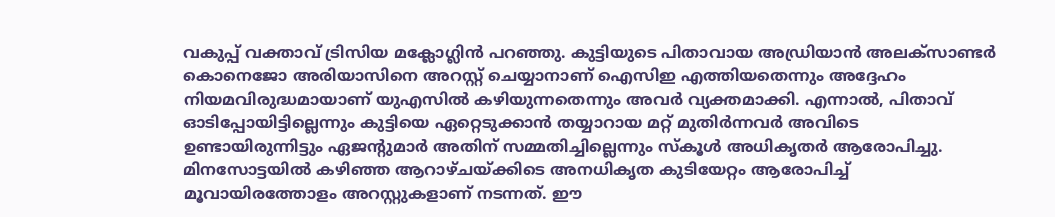വകുപ്പ് വക്താവ് ട്രിസിയ മക്ലോഗ്ലിൻ പറഞ്ഞു. കുട്ടിയുടെ പിതാവായ അഡ്രിയാൻ അലക്സാണ്ടർ കൊനെജോ അരിയാസിനെ അറസ്റ്റ് ചെയ്യാനാണ് ഐസിഇ എത്തിയതെന്നും അദ്ദേഹം നിയമവിരുദ്ധമായാണ് യുഎസിൽ കഴിയുന്നതെന്നും അവർ വ്യക്തമാക്കി. എന്നാൽ, പിതാവ് ഓടിപ്പോയിട്ടില്ലെന്നും കുട്ടിയെ ഏറ്റെടുക്കാൻ തയ്യാറായ മറ്റ് മുതിർന്നവർ അവിടെ ഉണ്ടായിരുന്നിട്ടും ഏജന്റുമാർ അതിന് സമ്മതിച്ചില്ലെന്നും സ്കൂൾ അധികൃതർ ആരോപിച്ചു.
മിനസോട്ടയിൽ കഴിഞ്ഞ ആറാഴ്ചയ്ക്കിടെ അനധികൃത കുടിയേറ്റം ആരോപിച്ച് മൂവായിരത്തോളം അറസ്റ്റുകളാണ് നടന്നത്. ഈ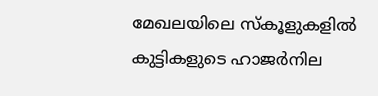മേഖലയിലെ സ്കൂളുകളിൽ കുട്ടികളുടെ ഹാജർനില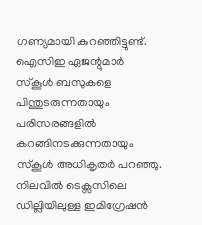ഗണ്യമായി കുറഞ്ഞിട്ടുണ്ട്. ഐസിഇ ഏജന്റുമാർ സ്കൂൾ ബസുകളെ പിന്തുടരുന്നതായും പരിസരങ്ങളിൽ കറങ്ങിനടക്കുന്നതായും സ്കൂൾ അധികൃതർ പറഞ്ഞു.
നിലവിൽ ടെക്സസിലെ ഡില്ലിയിലുള്ള ഇമിഗ്രേഷൻ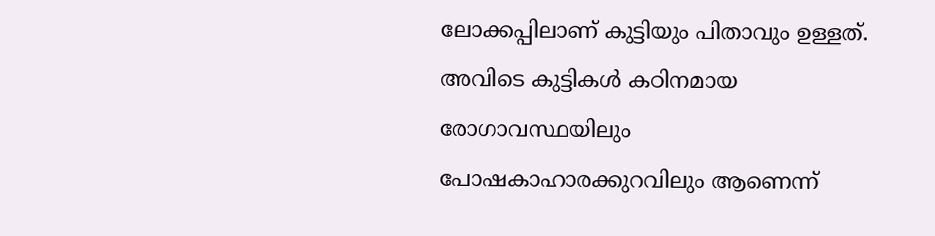ലോക്കപ്പിലാണ് കുട്ടിയും പിതാവും ഉള്ളത്. അവിടെ കുട്ടികൾ കഠിനമായ രോഗാവസ്ഥയിലും പോഷകാഹാരക്കുറവിലും ആണെന്ന്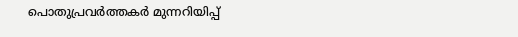പൊതുപ്രവർത്തകർ മുന്നറിയിപ്പ്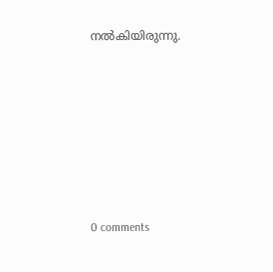നൽകിയിരുന്നു.










0 comments